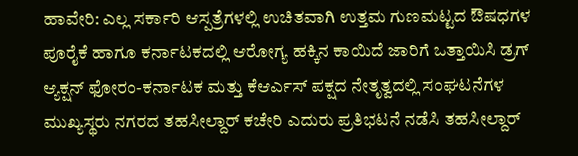ಹಾವೇರಿ: ಎಲ್ಲ ಸರ್ಕಾರಿ ಆಸ್ಪತ್ರೆಗಳಲ್ಲಿ ಉಚಿತವಾಗಿ ಉತ್ತಮ ಗುಣಮಟ್ಟದ ಔಷಧಗಳ ಪೂರೈಕೆ ಹಾಗೂ ಕರ್ನಾಟಕದಲ್ಲಿ ಆರೋಗ್ಯ ಹಕ್ಕಿನ ಕಾಯಿದೆ ಜಾರಿಗೆ ಒತ್ತಾಯಿಸಿ ಡ್ರಗ್ ಆ್ಯಕ್ಷನ್ ಫೋರಂ-ಕರ್ನಾಟಕ ಮತ್ತು ಕೆಆರ್ಎಸ್ ಪಕ್ಷದ ನೇತೃತ್ವದಲ್ಲಿ ಸಂಘಟನೆಗಳ ಮುಖ್ಯಸ್ಥರು ನಗರದ ತಹಸೀಲ್ದಾರ್ ಕಚೇರಿ ಎದುರು ಪ್ರತಿಭಟನೆ ನಡೆಸಿ ತಹಸೀಲ್ದಾರ್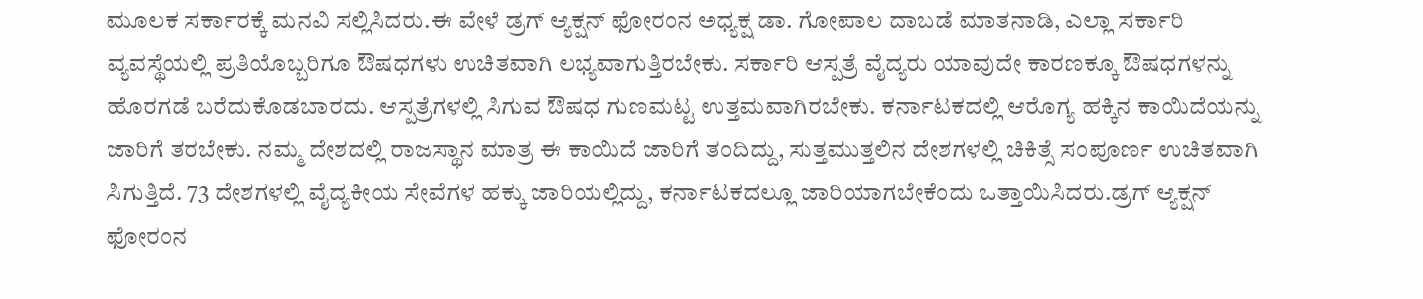ಮೂಲಕ ಸರ್ಕಾರಕ್ಕೆ ಮನವಿ ಸಲ್ಲಿಸಿದರು.ಈ ವೇಳೆ ಡ್ರಗ್ ಆ್ಯಕ್ಷನ್ ಫೋರಂನ ಅಧ್ಯಕ್ಷ ಡಾ. ಗೋಪಾಲ ದಾಬಡೆ ಮಾತನಾಡಿ, ಎಲ್ಲಾ ಸರ್ಕಾರಿ ವ್ಯವಸ್ಥೆಯಲ್ಲಿ ಪ್ರತಿಯೊಬ್ಬರಿಗೂ ಔಷಧಗಳು ಉಚಿತವಾಗಿ ಲಭ್ಯವಾಗುತ್ತಿರಬೇಕು. ಸರ್ಕಾರಿ ಆಸ್ಪತ್ರೆ ವೈದ್ಯರು ಯಾವುದೇ ಕಾರಣಕ್ಕೂ ಔಷಧಗಳನ್ನು ಹೊರಗಡೆ ಬರೆದುಕೊಡಬಾರದು. ಆಸ್ಪತ್ರೆಗಳಲ್ಲಿ ಸಿಗುವ ಔಷಧ ಗುಣಮಟ್ಟ ಉತ್ತಮವಾಗಿರಬೇಕು. ಕರ್ನಾಟಕದಲ್ಲಿ ಆರೊಗ್ಯ ಹಕ್ಕಿನ ಕಾಯಿದೆಯನ್ನು ಜಾರಿಗೆ ತರಬೇಕು. ನಮ್ಮ ದೇಶದಲ್ಲಿ ರಾಜಸ್ಥಾನ ಮಾತ್ರ ಈ ಕಾಯಿದೆ ಜಾರಿಗೆ ತಂದಿದ್ದು, ಸುತ್ತಮುತ್ತಲಿನ ದೇಶಗಳಲ್ಲಿ ಚಿಕಿತ್ಸೆ ಸಂಪೂರ್ಣ ಉಚಿತವಾಗಿ ಸಿಗುತ್ತಿದೆ. 73 ದೇಶಗಳಲ್ಲಿ ವೈದ್ಯಕೀಯ ಸೇವೆಗಳ ಹಕ್ಕು ಜಾರಿಯಲ್ಲಿದ್ದು, ಕರ್ನಾಟಕದಲ್ಲೂ ಜಾರಿಯಾಗಬೇಕೆಂದು ಒತ್ತಾಯಿಸಿದರು.ಡ್ರಗ್ ಆ್ಯಕ್ಷನ್ ಫೋರಂನ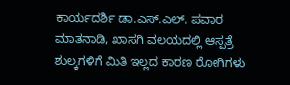ಕಾರ್ಯದರ್ಶಿ ಡಾ.ಎಸ್.ಎಲ್. ಪವಾರ ಮಾತನಾಡಿ, ಖಾಸಗಿ ವಲಯದಲ್ಲಿ ಆಸ್ಪತ್ರೆ ಶುಲ್ಕಗಳಿಗೆ ಮಿತಿ ಇಲ್ಲದ ಕಾರಣ ರೋಗಿಗಳು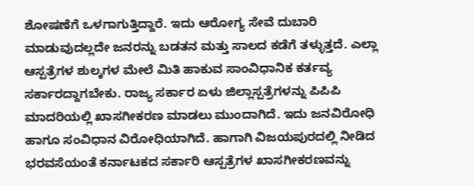ಶೋಷಣೆಗೆ ಒಳಗಾಗುತ್ತಿದ್ದಾರೆ. ಇದು ಆರೋಗ್ಯ ಸೇವೆ ದುಬಾರಿ ಮಾಡುವುದಲ್ಲದೇ ಜನರನ್ನು ಬಡತನ ಮತ್ತು ಸಾಲದ ಕಡೆಗೆ ತಳ್ಳುತ್ತದೆ. ಎಲ್ಲಾ ಆಸ್ಪತ್ರೆಗಳ ಶುಲ್ಕಗಳ ಮೇಲೆ ಮಿತಿ ಹಾಕುವ ಸಾಂವಿಧಾನಿಕ ಕರ್ತವ್ಯ ಸರ್ಕಾರದ್ದಾಗಬೇಕು. ರಾಜ್ಯ ಸರ್ಕಾರ ಏಳು ಜಿಲ್ಲಾಸ್ಪತ್ರೆಗಳನ್ನು ಪಿಪಿಪಿ ಮಾದರಿಯಲ್ಲಿ ಖಾಸಗೀಕರಣ ಮಾಡಲು ಮುಂದಾಗಿದೆ. ಇದು ಜನವಿರೋಧಿ ಹಾಗೂ ಸಂವಿಧಾನ ವಿರೋಧಿಯಾಗಿದೆ. ಹಾಗಾಗಿ ವಿಜಯಪುರದಲ್ಲಿ ನೀಡಿದ ಭರವಸೆಯಂತೆ ಕರ್ನಾಟಕದ ಸರ್ಕಾರಿ ಆಸ್ಪತ್ರೆಗಳ ಖಾಸಗೀಕರಣವನ್ನು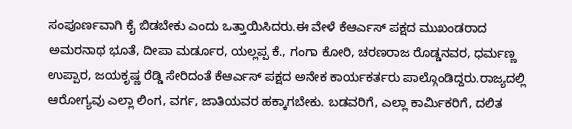ಸಂಪೂರ್ಣವಾಗಿ ಕೈ ಬಿಡಬೇಕು ಎಂದು ಒತ್ತಾಯಿಸಿದರು.ಈ ವೇಳೆ ಕೆಆರ್ಎಸ್ ಪಕ್ಷದ ಮುಖಂಡರಾದ ಅಮರನಾಥ ಭೂತೆ, ದೀಪಾ ಮರ್ಡೂರ, ಯಲ್ಲಪ್ಪ ಕೆ., ಗಂಗಾ ಕೋರಿ, ಚರಣರಾಜ ರೊಡ್ಡನವರ, ಧರ್ಮಣ್ಣ ಉಪ್ಪಾರ, ಜಯಕೃಷ್ಣ ರೆಡ್ಡಿ ಸೇರಿದಂತೆ ಕೆಆರ್ಎಸ್ ಪಕ್ಷದ ಅನೇಕ ಕಾರ್ಯಕರ್ತರು ಪಾಲ್ಗೊಂಡಿದ್ದರು.ರಾಜ್ಯದಲ್ಲಿ ಆರೋಗ್ಯವು ಎಲ್ಲಾ ಲಿಂಗ, ವರ್ಗ, ಜಾತಿಯವರ ಹಕ್ಕಾಗಬೇಕು. ಬಡವರಿಗೆ, ಎಲ್ಲಾ ಕಾರ್ಮಿಕರಿಗೆ, ದಲಿತ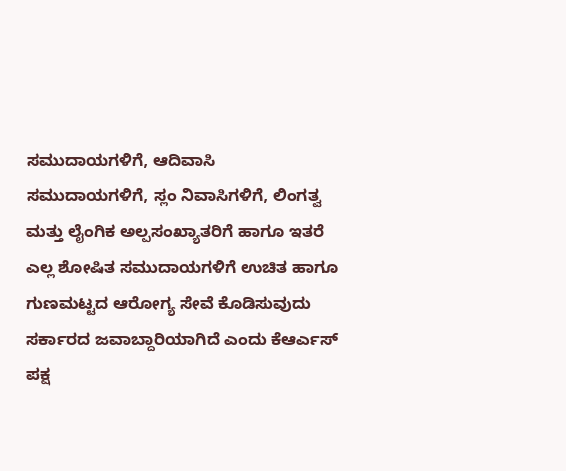ಸಮುದಾಯಗಳಿಗೆ, ಆದಿವಾಸಿ ಸಮುದಾಯಗಳಿಗೆ, ಸ್ಲಂ ನಿವಾಸಿಗಳಿಗೆ, ಲಿಂಗತ್ವ ಮತ್ತು ಲೈಂಗಿಕ ಅಲ್ಪಸಂಖ್ಯಾತರಿಗೆ ಹಾಗೂ ಇತರೆ ಎಲ್ಲ ಶೋಷಿತ ಸಮುದಾಯಗಳಿಗೆ ಉಚಿತ ಹಾಗೂ ಗುಣಮಟ್ಟದ ಆರೋಗ್ಯ ಸೇವೆ ಕೊಡಿಸುವುದು ಸರ್ಕಾರದ ಜವಾಬ್ದಾರಿಯಾಗಿದೆ ಎಂದು ಕೆಆರ್ಎಸ್ ಪಕ್ಷ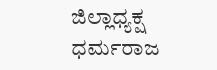ಜಿಲ್ಲಾಧ್ಯಕ್ಷ ಧರ್ಮರಾಜ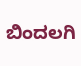ಬಿಂದಲಗಿ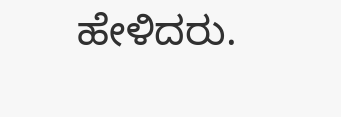ಹೇಳಿದರು.